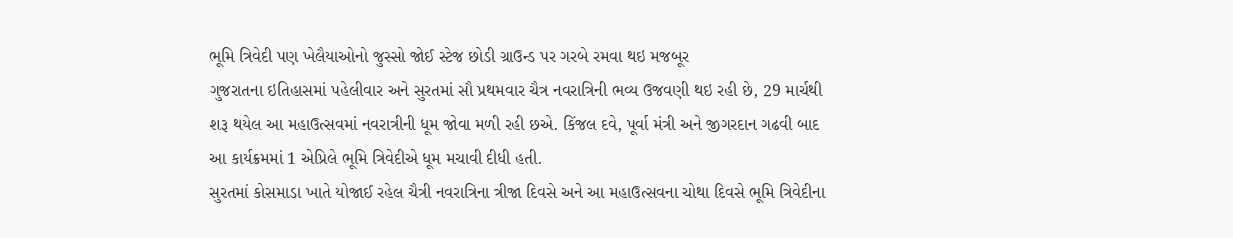ભૂમિ ત્રિવેદી પણ ખેલૈયાઓનો જુસ્સો જોઈ સ્ટેજ છોડી ગ્રાઉન્ડ પર ગરબે રમવા થઇ મજબૂર
ગુજરાતના ઇતિહાસમાં પહેલીવાર અને સુરતમાં સૌ પ્રથમવાર ચૈત્ર નવરાત્રિની ભવ્ય ઉજવણી થઇ રહી છે, 29 માર્ચથી શરૂ થયેલ આ મહાઉત્સવમાં નવરાત્રીની ધૂમ જોવા મળી રહી છએ. કિંજલ દવે, પૂર્વા મંત્રી અને જીગરદાન ગઢવી બાદ આ કાર્યક્રમમાં 1 એપ્રિલે ભૂમિ ત્રિવેદીએ ધૂમ મચાવી દીધી હતી.
સુરતમાં કોસમાડા ખાતે યોજાઈ રહેલ ચૈત્રી નવરાત્રિના ત્રીજા દિવસે અને આ મહાઉત્સવના ચોથા દિવસે ભૂમિ ત્રિવેદીના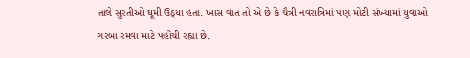તાલે સુરતીઓ ઘૂમી ઉઠ્યા હતા. ખાસ વાત તો એ છે કે ચૈત્રી નવરાત્રિમાં પણ મોટી સંખ્યામાં યુવાઓ ગરબા રમવા માટે પહોંચી રહ્યા છે.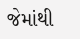જેમાંથી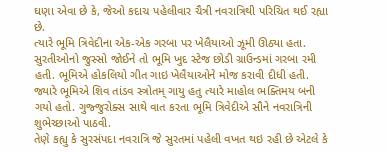ઘણા એવા છે કે, જેઓ કદાચ પહેલીવાર ચૈત્રી નવરાત્રિથી પરિચિત થઈ રહ્યા છે.
ત્યારે ભૂમિ ત્રિવેદીના એક-એક ગરબા પર ખેલૈયાઓ ઝૂમી ઊઠ્યા હતા. સુરતીઓનો જુસ્સો જોઈને તો ભૂમિ ખુદ સ્ટેજ છોડી ગ્રાઉન્ડમાં ગરબા રમી હતી. ભૂમિએ હોકલિયો ગીત ગાઇ ખેલૈયાઓને મોજ કરાવી દીધી હતી. જ્યારે ભૂમિએ શિવ તાંડવ સ્ત્રોતમ્ ગાયુ હતુ ત્યારે માહોલ ભક્તિમય બની ગયો હતો. ગુજ્જુરોક્સ સાથે વાત કરતા ભૂમિ ત્રિવેદીએ સૌને નવરાત્રિની શુભેચ્છાઓ પાઠવી.
તેણે કહ્યુ કે સુરસંપદા નવરાત્રિ જે સુરતમાં પહેલી વખત થઇ રહી છે એટલે કે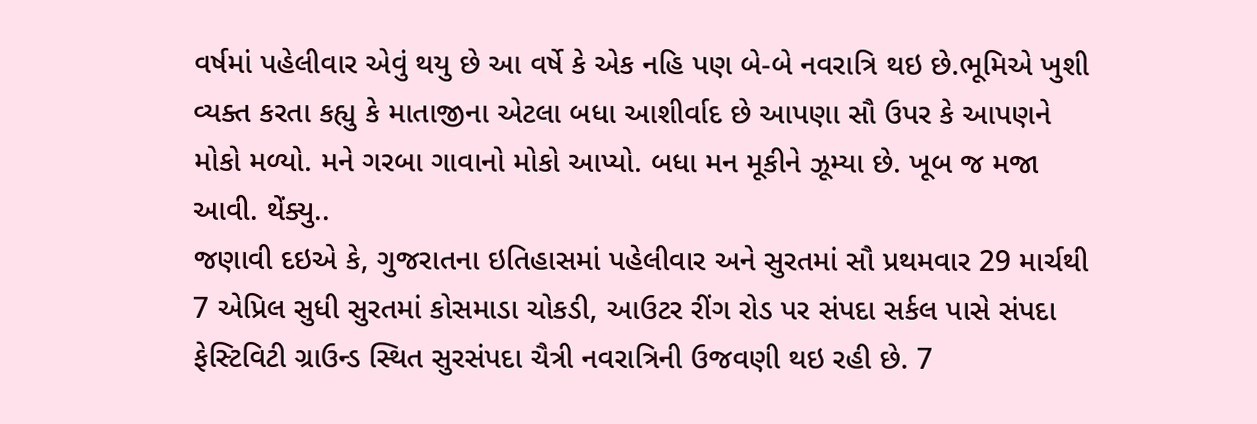વર્ષમાં પહેલીવાર એવું થયુ છે આ વર્ષે કે એક નહિ પણ બે-બે નવરાત્રિ થઇ છે.ભૂમિએ ખુશી વ્યક્ત કરતા કહ્યુ કે માતાજીના એટલા બધા આશીર્વાદ છે આપણા સૌ ઉપર કે આપણને મોકો મળ્યો. મને ગરબા ગાવાનો મોકો આપ્યો. બધા મન મૂકીને ઝૂમ્યા છે. ખૂબ જ મજા આવી. થેંક્યુ..
જણાવી દઇએ કે, ગુજરાતના ઇતિહાસમાં પહેલીવાર અને સુરતમાં સૌ પ્રથમવાર 29 માર્ચથી 7 એપ્રિલ સુધી સુરતમાં કોસમાડા ચોકડી, આઉટર રીંગ રોડ પર સંપદા સર્કલ પાસે સંપદા ફેસ્ટિવિટી ગ્રાઉન્ડ સ્થિત સુરસંપદા ચૈત્રી નવરાત્રિની ઉજવણી થઇ રહી છે. 7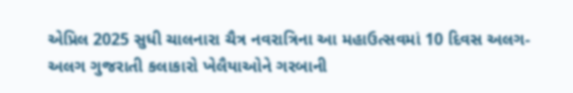એપ્રિલ 2025 સુધી ચાલનારા ચૈત્ર નવરાત્રિના આ મહાઉત્સવમાં 10 દિવસ અલગ-અલગ ગુજરાતી કલાકારો ખેલૈયાઓને ગરબાની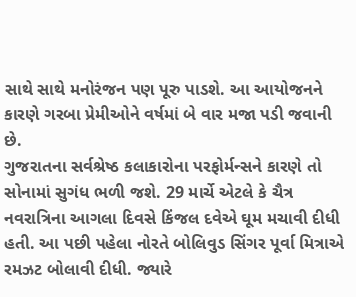સાથે સાથે મનોરંજન પણ પૂરુ પાડશે. આ આયોજનને કારણે ગરબા પ્રેમીઓને વર્ષમાં બે વાર મજા પડી જવાની છે.
ગુજરાતના સર્વશ્રેષ્ઠ કલાકારોના પરફોર્મન્સને કારણે તો સોનામાં સુગંધ ભળી જશે. 29 માર્ચે એટલે કે ચૈત્ર નવરાત્રિના આગલા દિવસે કિંજલ દવેએ ઘૂમ મચાવી દીધી હતી. આ પછી પહેલા નોરતે બોલિવુડ સિંગર પૂર્વા મિત્રાએ રમઝટ બોલાવી દીધી. જ્યારે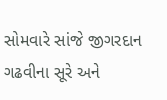સોમવારે સાંજે જીગરદાન ગઢવીના સૂરે અને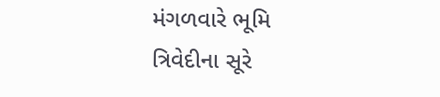મંગળવારે ભૂમિ ત્રિવેદીના સૂરે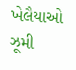ખેલૈયાઓ ઝૂમી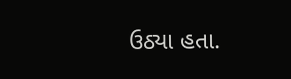ઉઠ્યા હતા.